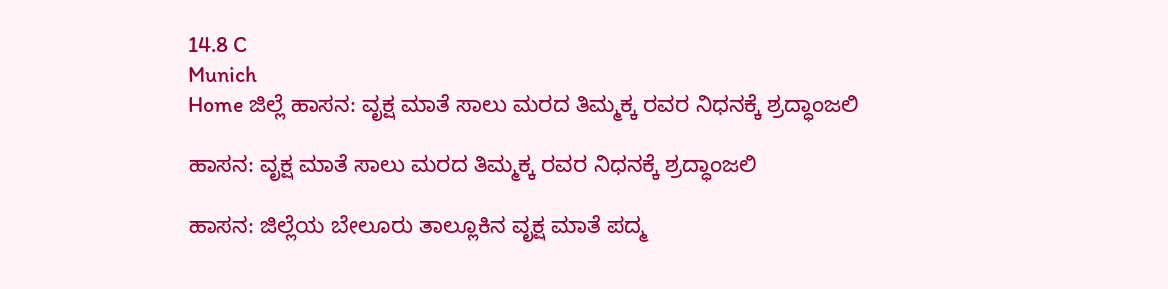14.8 C
Munich
Home ಜಿಲ್ಲೆ ಹಾಸನ: ವೃಕ್ಷ ಮಾತೆ ಸಾಲು ಮರದ ತಿಮ್ಮಕ್ಕ ರವರ ನಿಧನಕ್ಕೆ ಶ್ರದ್ಧಾಂಜಲಿ

ಹಾಸನ: ವೃಕ್ಷ ಮಾತೆ ಸಾಲು ಮರದ ತಿಮ್ಮಕ್ಕ ರವರ ನಿಧನಕ್ಕೆ ಶ್ರದ್ಧಾಂಜಲಿ

ಹಾಸನ: ಜಿಲ್ಲೆಯ ಬೇಲೂರು ತಾಲ್ಲೂಕಿನ ವೃಕ್ಷ ಮಾತೆ ಪದ್ಮ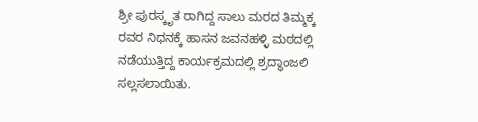ಶ್ರೀ ಪುರಸ್ಕೃತ ರಾಗಿದ್ದ ಸಾಲು ಮರದ ತಿಮ್ಮಕ್ಕ ರವರ ನಿಧನಕ್ಕೆ ಹಾಸನ ಜವನಹಳ್ಳಿ ಮಠದಲ್ಲಿ ನಡೆಯುತ್ತಿದ್ದ ಕಾರ್ಯಕ್ರಮದಲ್ಲಿ ಶ್ರದ್ಧಾಂಜಲಿ ಸಲ್ಲಸಲಾಯಿತು.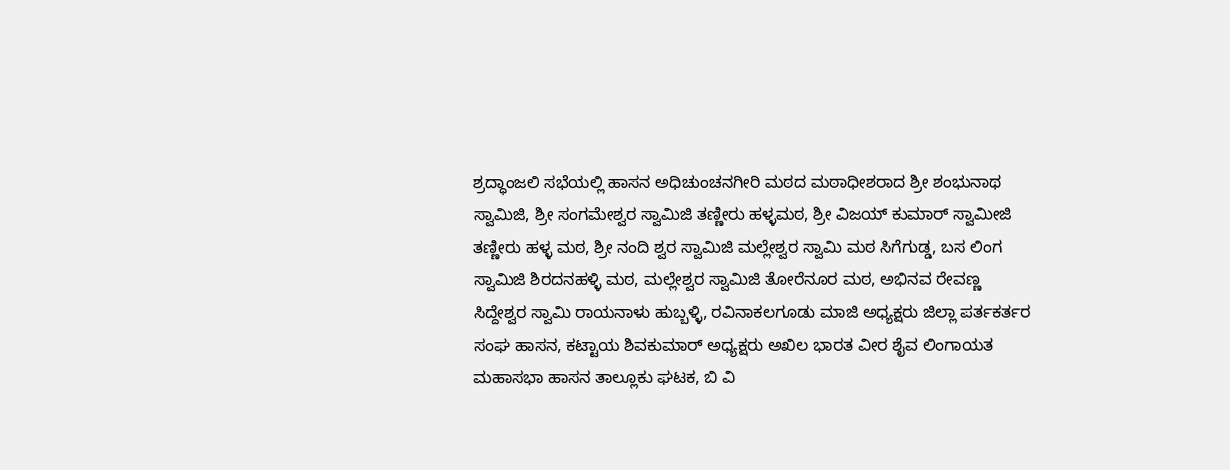ಶ್ರದ್ಧಾಂಜಲಿ ಸಭೆಯಲ್ಲಿ ಹಾಸನ ಅಧಿಚುಂಚನಗೀರಿ ಮಠದ ಮಠಾಧೀಶರಾದ ಶ್ರೀ ಶಂಭುನಾಥ ಸ್ವಾಮಿಜಿ, ಶ್ರೀ ಸಂಗಮೇಶ್ವರ ಸ್ವಾಮಿಜಿ ತಣ್ಣೀರು ಹಳ್ಳಮಠ, ಶ್ರೀ ವಿಜಯ್ ಕುಮಾರ್ ಸ್ವಾಮೀಜಿ ತಣ್ಣೀರು ಹಳ್ಳ ಮಠ, ಶ್ರೀ ನಂದಿ ಶ್ವರ ಸ್ವಾಮಿಜಿ ಮಲ್ಲೇಶ್ವರ ಸ್ವಾಮಿ ಮಠ ಸಿಗೆಗುಡ್ಡ, ಬಸ ಲಿಂಗ ಸ್ವಾಮಿಜಿ ಶಿರದನಹಳ್ಳಿ ಮಠ, ಮಲ್ಲೇಶ್ವರ ಸ್ವಾಮಿಜಿ ತೋರೆನೂರ ಮಠ, ಅಭಿನವ ರೇವಣ್ಣ ಸಿದ್ದೇಶ್ವರ ಸ್ವಾಮಿ ರಾಯನಾಳು ಹುಬ್ಬಳ್ಳಿ, ರವಿನಾಕಲಗೂಡು ಮಾಜಿ ಅಧ್ಯಕ್ಷರು ಜಿಲ್ಲಾ ಪರ್ತಕರ್ತರ ಸಂಘ ಹಾಸನ, ಕಟ್ಟಾಯ ಶಿವಕುಮಾರ್ ಅಧ್ಯಕ್ಷರು ಅಖಿಲ ಭಾರತ ವೀರ ಶೈವ ಲಿಂಗಾಯತ ಮಹಾಸಭಾ ಹಾಸನ ತಾಲ್ಲೂಕು ಘಟಕ, ಬಿ ವಿ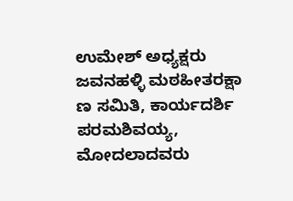ಉಮೇಶ್ ಅಧ್ಯಕ್ಷರು ಜವನಹಳ್ಳಿ ಮಠಹೀತರಕ್ಷಾ ಣ ಸಮಿತಿ, ಕಾರ್ಯದರ್ಶಿ ಪರಮಶಿವಯ್ಯ, ಮೋದಲಾದವರು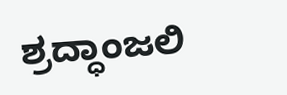ಶ್ರದ್ಧಾಂಜಲಿ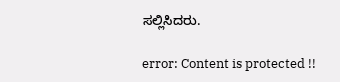ಸಲ್ಲಿಸಿದರು.

error: Content is protected !!